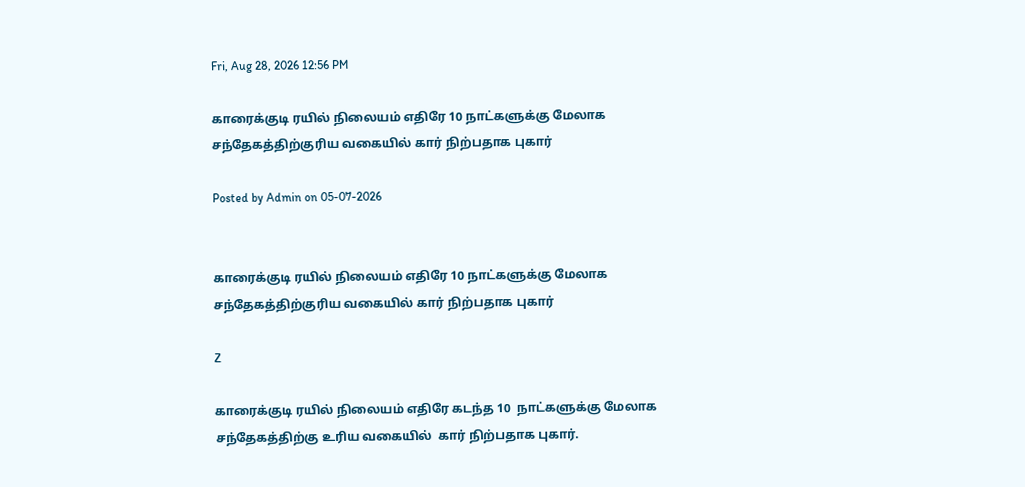Fri, Aug 28, 2026 12:56 PM

காரைக்குடி ரயில் நிலையம் எதிரே 10 நாட்களுக்கு மேலாக சந்தேகத்திற்குரிய வகையில் கார் நிற்பதாக புகார்

Posted by Admin on 05-07-2026


காரைக்குடி ரயில் நிலையம் எதிரே 10 நாட்களுக்கு மேலாக சந்தேகத்திற்குரிய வகையில் கார் நிற்பதாக புகார்

Z

காரைக்குடி ரயில் நிலையம் எதிரே கடந்த 10  நாட்களுக்கு மேலாக சந்தேகத்திற்கு உரிய வகையில்  கார் நிற்பதாக புகார்.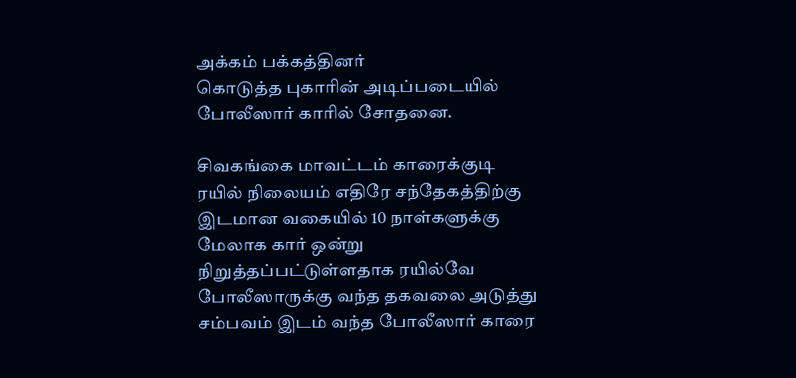அக்கம் பக்கத்தினர்
கொடுத்த புகாரின் அடிப்படையில் போலீஸார் காரில் சோதனை.

சிவகங்கை மாவட்டம் காரைக்குடி  ரயில் நிலையம் எதிரே சந்தேகத்திற்கு இடமான வகையில் 10 நாள்களுக்கு மேலாக கார் ஒன்று நிறுத்தப்பட்டுள்ளதாக ரயில்வே போலீஸாருக்கு வந்த தகவலை அடுத்து சம்பவம் இடம் வந்த போலீஸார் காரை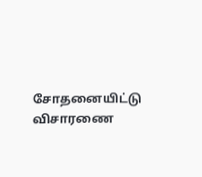சோதனையிட்டு விசாரணை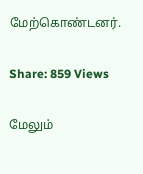மேற்கொண்டனர்.

Share: 859 Views

மேலும்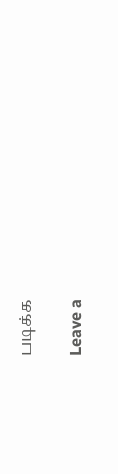படிக்க

Leave a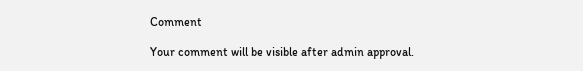Comment

Your comment will be visible after admin approval.